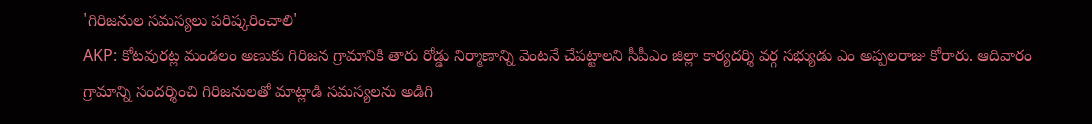'గిరిజనుల సమస్యలు పరిష్కరించాలి'
AKP: కోటవురట్ల మండలం అణుకు గిరిజన గ్రామానికి తారు రోడ్డు నిర్మాణాన్ని వెంటనే చేపట్టాలని సీపీఎం జిల్లా కార్యదర్శి వర్గ సభ్యుడు ఎం అప్పలరాజు కోరారు. ఆదివారం గ్రామాన్ని సందర్శించి గిరిజనులతో మాట్లాడి సమస్యలను అడిగి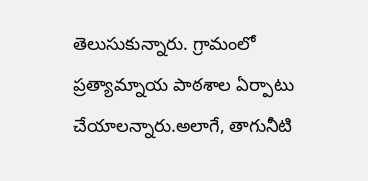తెలుసుకున్నారు. గ్రామంలో ప్రత్యామ్నాయ పాఠశాల ఏర్పాటు చేయాలన్నారు.అలాగే, తాగునీటి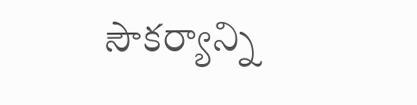సౌకర్యాన్ని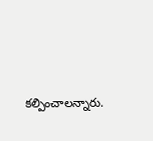కల్పించాలన్నారు.